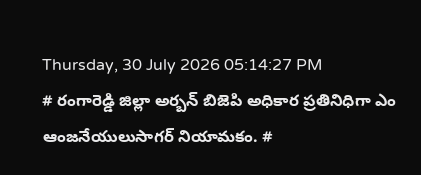Thursday, 30 July 2026 05:14:27 PM
# రంగారెడ్డి జిల్లా అర్బన్ బిజెపి అధికార ప్రతినిధిగా ఎం ఆంజనేయులుసాగర్ నియామకం. #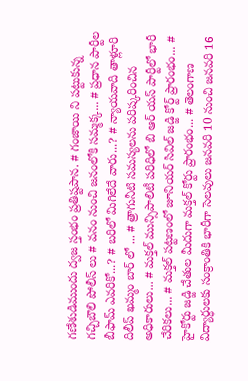గణేశుడిముందు ద్వజ స్తంభం ప్రతిష్టపాన. # గంజాయి ని పట్టుకున్న గచ్చిబౌలి పోలీస్ లు # వనం నుంచి జనంలోకి సమ్మక్క... # ప్రధాన పార్టీల బీఫామ్ ఎవరికో...? # బరిలో మిగిలేదే వారు...? # న్యాయవాది తాళ్లూరి దిలీప్ ఖమ్మం బార్ లో ... # త్రాగునీటి సమస్యలను పరిష్కరించిన అధికారులు... # మక్తల్ మున్సిపాలిటీ పరిధిలో బి ఆర్ యస్ పార్టీలో భారీ చేరికలు... # మక్తల్ పట్టణంలో జూనియర్ సివిల్ జడ్జి కోర్ట్ ప్రారంభం... # హైకోర్టు జడ్జి చేతుల మీదుగా మక్తల్ కోర్టు ప్రారంభం... # తెలంగాణ విద్యార్ధులకు సంక్రాంతికి భారీగా సెలవులు జనవరి 10 నుంచి జనవరి 16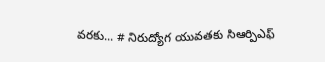వరకు... # నిరుద్యోగ యువతకు సిఆర్పిఎఫ్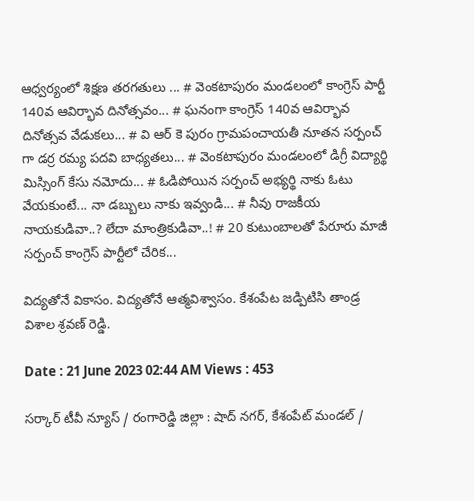ఆధ్వర్యంలో శిక్షణ తరగతులు ... # వెంకటాపురం మండలంలో కాంగ్రెస్ పార్టీ 140వ ఆవిర్భావ దినోత్సవం... # ఘనంగా కాంగ్రెస్ 140వ ఆవిర్భావ దినోత్సవ వేడుకలు... # వి ఆర్ కె పురం గ్రామపంచాయతీ నూతన సర్పంచ్ గా డర్ర రమ్య పదవి బాధ్యతలు... # వెంకటాపురం మండలంలో డిగ్రీ విద్యార్థి మిస్సింగ్ కేసు నమోదు... # ఓడిపోయిన సర్పంచ్ అభ్యర్థి నాకు ఓటు వేయకుంటే... నా డబ్బులు నాకు ఇవ్వండి... # నీవు రాజకీయ నాయకుడివా..? లేదా మాంత్రికుడివా..! # 20 కుటుంబాలతో పేరూరు మాజీ సర్పంచ్ కాంగ్రెస్ పార్టీలో చేరిక...

విద్యతోనే వికాసం. విద్యతోనే ఆత్మవిశ్వాసం. కేశంపేట జడ్పిటిసి తాండ్ర విశాల శ్రవణ్ రెడ్డి.

Date : 21 June 2023 02:44 AM Views : 453

సర్కార్ టీవీ న్యూస్ / రంగారెడ్డి జిల్లా : షాద్ నగర్, కేశంపేట్ మండల్ /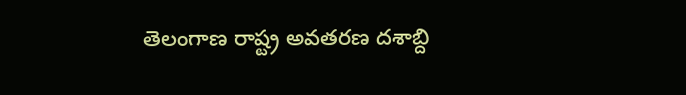తెలంగాణ రాష్ట్ర అవతరణ దశాబ్ది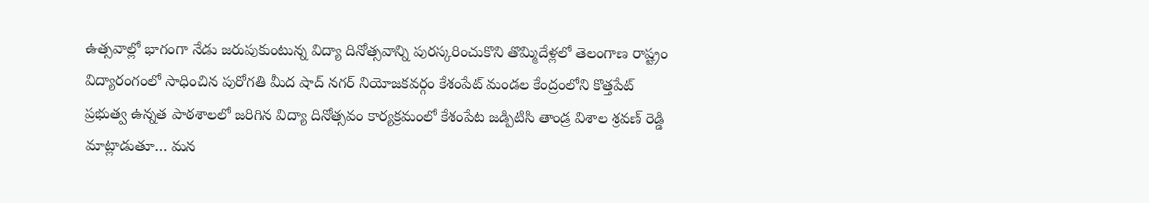ఉత్సవాల్లో భాగంగా నేడు జరుపుకుంటున్న విద్యా దినోత్సవాన్ని పురస్కరించుకొని తొమ్మిదేళ్లలో తెలంగాణ రాష్ట్రం విద్యారంగంలో సాధించిన పురోగతి మీద షాద్ నగర్ నియోజకవర్గం కేశంపేట్ మండల కేంద్రంలోని కొత్తపేట్ ప్రభుత్వ ఉన్నత పాఠశాలలో జరిగిన విద్యా దినోత్సవం కార్యక్రమంలో కేశంపేట జడ్పిటిసి తాండ్ర విశాల శ్రవణ్ రెడ్డి మాట్లాడుతూ… మన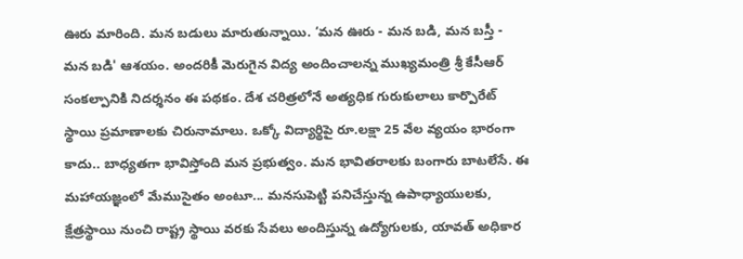ఊరు మారింది. మన బడులు మారుతున్నాయి. ‘మన ఊరు - మన బడి, మన బస్తీ - మన బడి' ఆశయం. అందరికీ మెరుగైన విద్య అందించాలన్న ముఖ్యమంత్రి శ్రీ కేసీఆర్ సంకల్పానికి నిదర్శనం ఈ పథకం. దేశ చరిత్రలోనే అత్యధిక గురుకులాలు కార్పొరేట్ స్థాయి ప్రమాణాలకు చిరునామాలు. ఒక్కో విద్యార్థిపై రూ.లక్షా 25 వేల వ్యయం భారంగా కాదు.. బాధ్యతగా భావిస్తోంది మన ప్రభుత్వం. మన భావితరాలకు బంగారు బాటలేసే. ఈ మహాయజ్ఞంలో మేముసైతం అంటూ... మనసుపెట్టి పనిచేస్తున్న ఉపాధ్యాయులకు, క్షేత్రస్థాయి నుంచి రాష్ట్ర స్థాయి వరకు సేవలు అందిస్తున్న ఉద్యోగులకు, యావత్ అధికార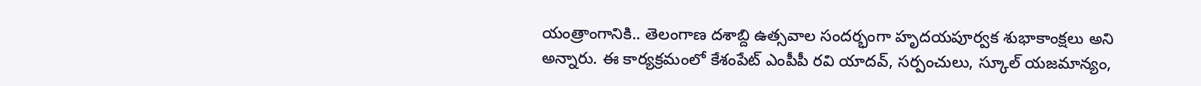యంత్రాంగానికి.. తెలంగాణ దశాబ్ది ఉత్సవాల సందర్భంగా హృదయపూర్వక శుభాకాంక్షలు అని అన్నారు. ఈ కార్యక్రమంలో కేశంపేట్ ఎంపీపీ రవి యాదవ్, సర్పంచులు, స్కూల్ యజమాన్యం,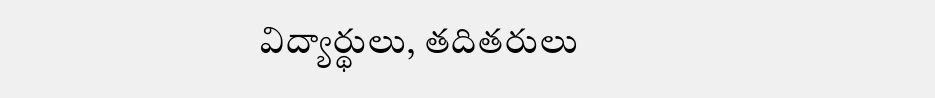విద్యార్థులు, తదితరులు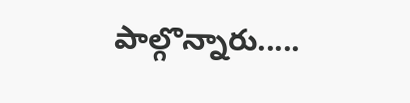పాల్గొన్నారు.....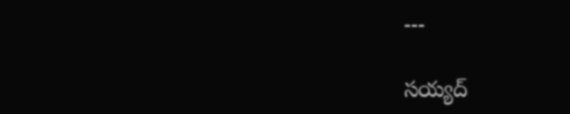---

సయ్యద్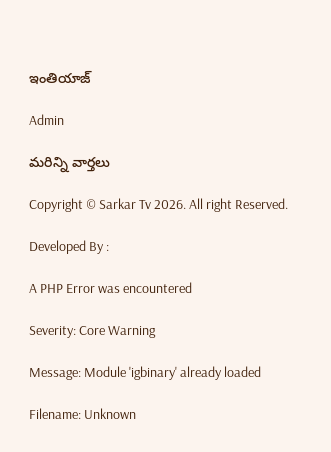ఇంతియాజ్

Admin

మరిన్ని వార్తలు

Copyright © Sarkar Tv 2026. All right Reserved.

Developed By :

A PHP Error was encountered

Severity: Core Warning

Message: Module 'igbinary' already loaded

Filename: Unknown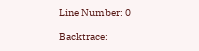Line Number: 0

Backtrace: